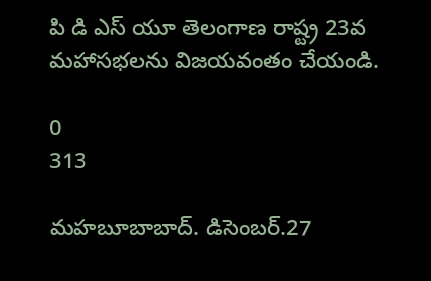పి డి ఎస్ యూ తెలంగాణ రాష్ట్ర 23వ మహాసభలను విజయవంతం చేయండి.

0
313

మహబూబాబాద్. డిసెంబర్.27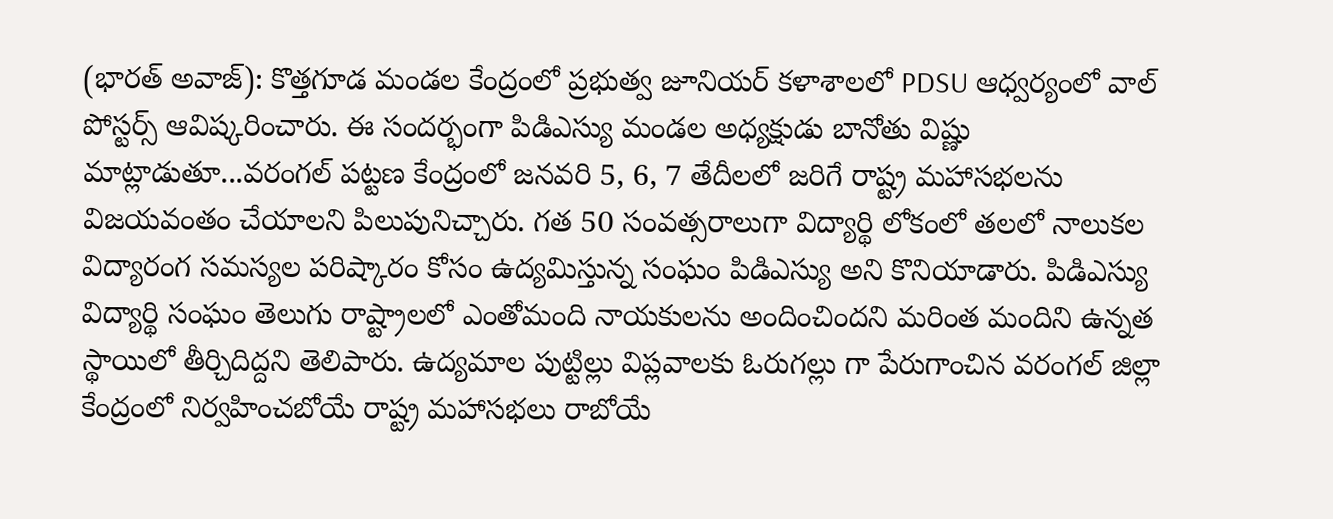(భారత్ అవాజ్): కొత్తగూడ మండల కేంద్రంలో ప్రభుత్వ జూనియర్ కళాశాలలో PDSU ఆధ్వర్యంలో వాల్ పోస్టర్స్ ఆవిష్కరించారు. ఈ సందర్భంగా పిడిఎస్యు మండల అధ్యక్షుడు బానోతు విష్ణు మాట్లాడుతూ...వరంగల్ పట్టణ కేంద్రంలో జనవరి 5, 6, 7 తేదీలలో జరిగే రాష్ట్ర మహాసభలను విజయవంతం చేయాలని పిలుపునిచ్చారు. గత 50 సంవత్సరాలుగా విద్యార్థి లోకంలో తలలో నాలుకల విద్యారంగ సమస్యల పరిష్కారం కోసం ఉద్యమిస్తున్న సంఘం పిడిఎస్యు అని కొనియాడారు. పిడిఎస్యు విద్యార్థి సంఘం తెలుగు రాష్ట్రాలలో ఎంతోమంది నాయకులను అందించిందని మరింత మందిని ఉన్నత స్థాయిలో తీర్చిదిద్దని తెలిపారు. ఉద్యమాల పుట్టిల్లు విప్లవాలకు ఓరుగల్లు గా పేరుగాంచిన వరంగల్ జిల్లా కేంద్రంలో నిర్వహించబోయే రాష్ట్ర మహాసభలు రాబోయే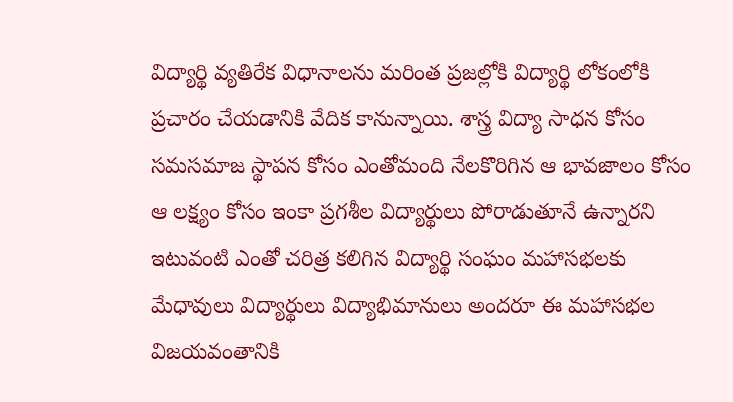విద్యార్థి వ్యతిరేక విధానాలను మరింత ప్రజల్లోకి విద్యార్థి లోకంలోకి ప్రచారం చేయడానికి వేదిక కానున్నాయి. శాస్త్ర విద్యా సాధన కోసం సమసమాజ స్థాపన కోసం ఎంతోమంది నేలకొరిగిన ఆ భావజాలం కోసం ఆ లక్ష్యం కోసం ఇంకా ప్రగశీల విద్యార్థులు పోరాడుతూనే ఉన్నారని ఇటువంటి ఎంతో చరిత్ర కలిగిన విద్యార్థి సంఘం మహాసభలకు మేధావులు విద్యార్థులు విద్యాభిమానులు అందరూ ఈ మహాసభల విజయవంతానికి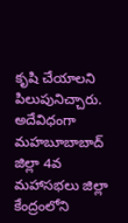కృషి చేయాలని పిలుపునిచ్చారు. అదేవిధంగా మహబూబాబాద్ జిల్లా 4వ మహాసభలు జిల్లా కేంద్రంలోని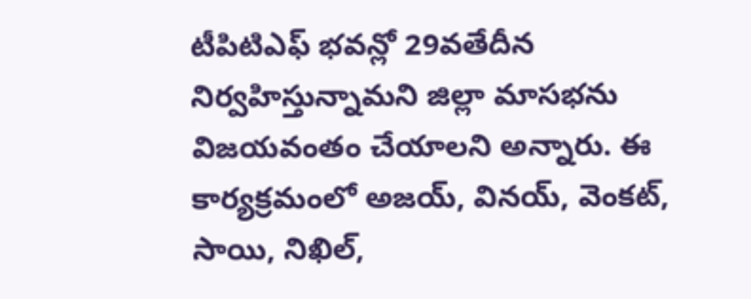టీపిటిఎఫ్ భవన్లో 29వతేదీన నిర్వహిస్తున్నామని జిల్లా మాసభను విజయవంతం చేయాలని అన్నారు. ఈ కార్యక్రమంలో అజయ్, వినయ్, వెంకట్, సాయి, నిఖిల్,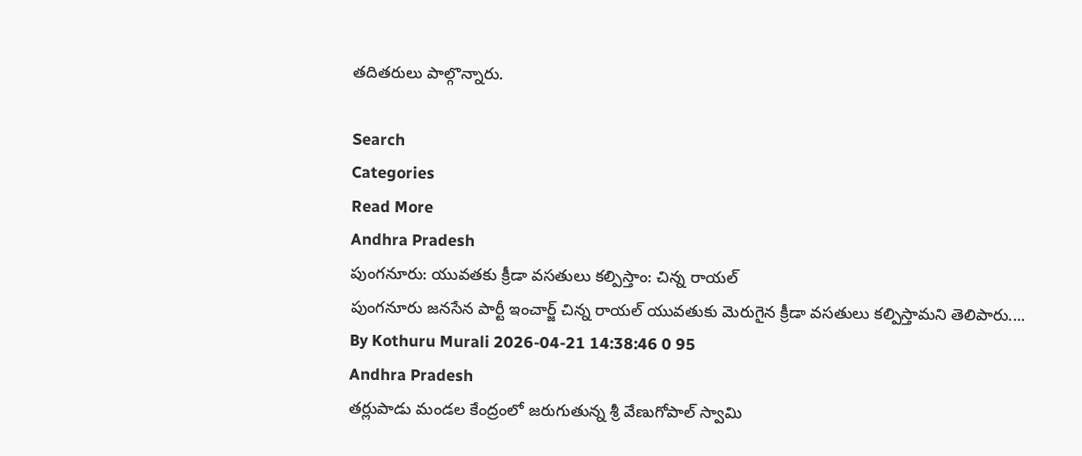తదితరులు పాల్గొన్నారు.

Search
Categories
Read More
Andhra Pradesh
పుంగనూరు: యువతకు క్రీడా వసతులు కల్పిస్తాం: చిన్న రాయల్
పుంగనూరు జనసేన పార్టీ ఇంచార్జ్ చిన్న రాయల్ యువతుకు మెరుగైన క్రీడా వసతులు కల్పిస్తామని తెలిపారు....
By Kothuru Murali 2026-04-21 14:38:46 0 95
Andhra Pradesh
తర్లుపాడు మండల కేంద్రంలో జరుగుతున్న శ్రీ వేణుగోపాల్ స్వామి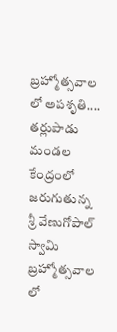బ్రహ్మోత్సవాల లో అపశృతి....
తర్లుపాడు మండల కేంద్రంలో జరుగుతున్న శ్రీ వేణుగోపాల్ స్వామి బ్రహ్మోత్సవాల లో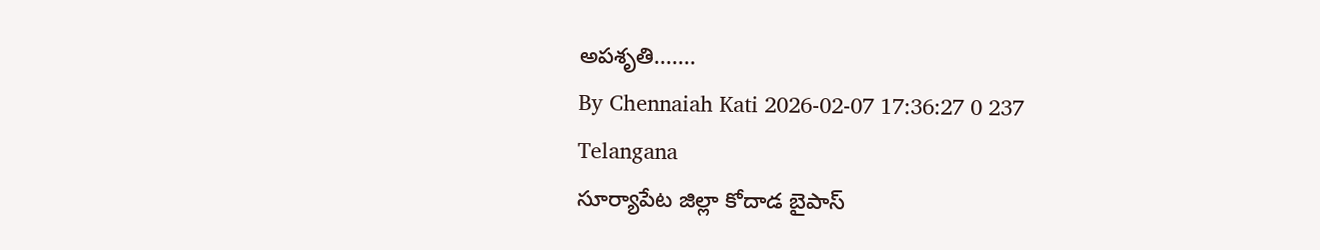అపశృతి.......
By Chennaiah Kati 2026-02-07 17:36:27 0 237
Telangana
సూర్యాపేట జిల్లా కోదాడ బైపాస్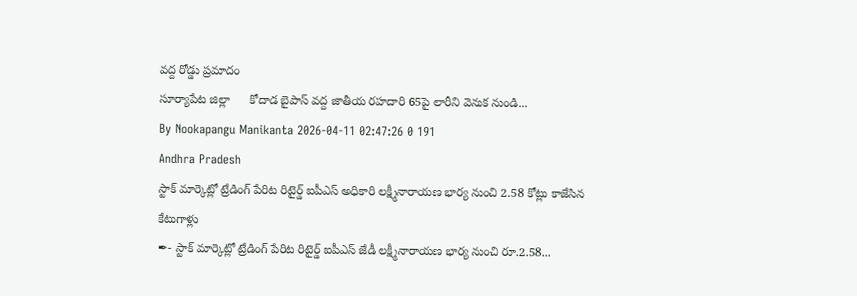వద్ద రోడ్డు ప్రమాదం
సూర్యాపేట జిల్లా      కోదాడ బైపాస్ వద్ద జాతీయ రహదారి 65పై లారీని వెనుక నుండి...
By Nookapangu Manikanta 2026-04-11 02:47:26 0 191
Andhra Pradesh
స్టాక్ మార్కెట్లో ట్రేడింగ్ పేరిట రిటైర్డ్ ఐపీఎస్ అధికారి లక్ష్మీనారాయణ భార్య నుంచి 2.58 కోట్లు కాజేసిన కేటుగాళ్లు
✒- స్టాక్ మార్కెట్లో ట్రేడింగ్ పేరిట రిటైర్డ్ ఐపీఎస్ జేడీ లక్ష్మీనారాయణ భార్య నుంచి రూ.2.58...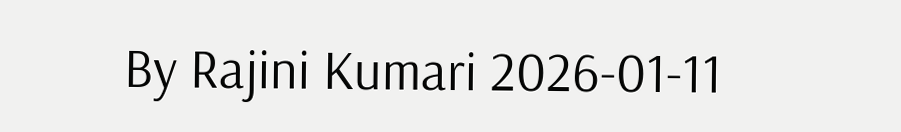By Rajini Kumari 2026-01-11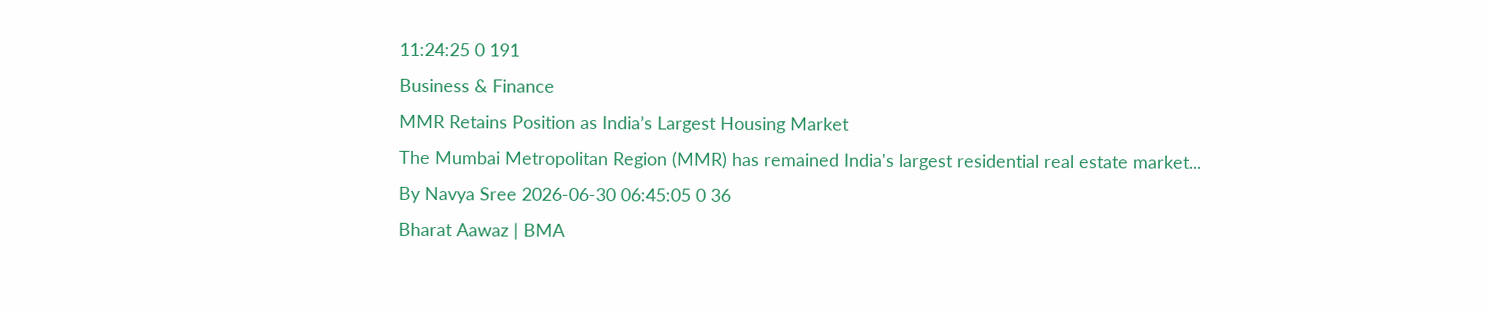11:24:25 0 191
Business & Finance
MMR Retains Position as India’s Largest Housing Market
The Mumbai Metropolitan Region (MMR) has remained India's largest residential real estate market...
By Navya Sree 2026-06-30 06:45:05 0 36
Bharat Aawaz | BMA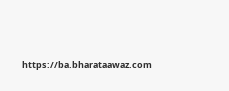https://ba.bharataawaz.com